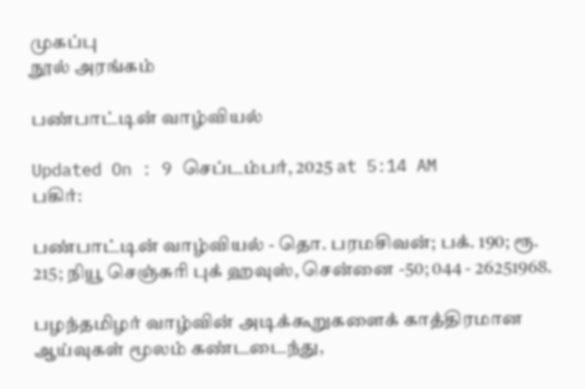முகப்பு
நூல் அரங்கம்

பண்பாட்டின் வாழ்வியல்

Updated On : 9 செப்டம்பர், 2025 at 5:14 AM
பகிர்:

பண்பாட்டின் வாழ்வியல் - தொ. பரமசிவன்; பக். 190; ரூ. 215; நியூ செஞ்சுரி புக் ஹவுஸ், சென்னை -50; 044 - 26251968.

பழந்தமிழர் வாழ்வின் அடிக்கூறுகளைக் காத்திரமான ஆய்வுகள் மூலம் கண்டடைந்து,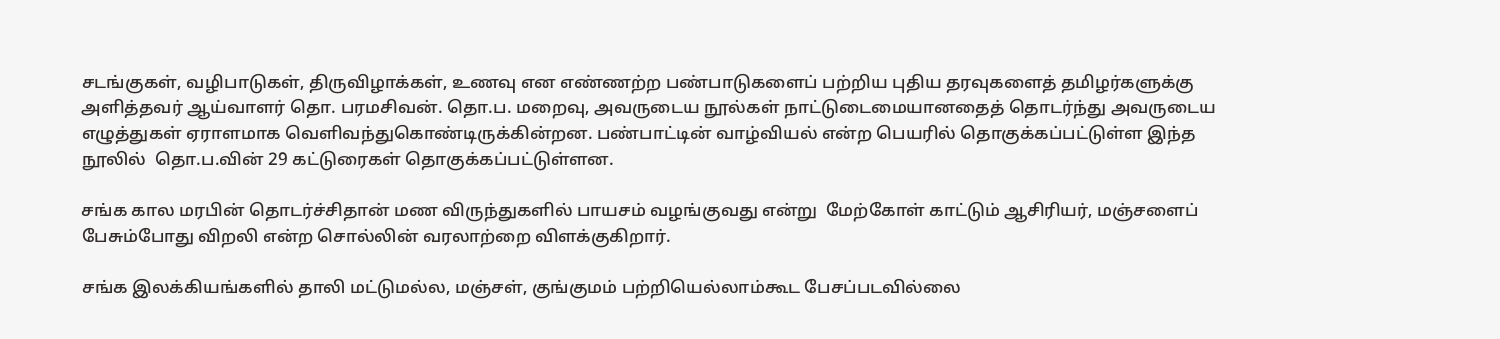சடங்குகள், வழிபாடுகள், திருவிழாக்கள், உணவு என எண்ணற்ற பண்பாடுகளைப் பற்றிய புதிய தரவுகளைத் தமிழர்களுக்கு அளித்தவர் ஆய்வாளர் தொ. பரமசிவன். தொ.ப. மறைவு, அவருடைய நூல்கள் நாட்டுடைமையானதைத் தொடர்ந்து அவருடைய எழுத்துகள் ஏராளமாக வெளிவந்துகொண்டிருக்கின்றன. பண்பாட்டின் வாழ்வியல் என்ற பெயரில் தொகுக்கப்பட்டுள்ள இந்த நூலில்  தொ.ப.வின் 29 கட்டுரைகள் தொகுக்கப்பட்டுள்ளன.

சங்க கால மரபின் தொடர்ச்சிதான் மண விருந்துகளில் பாயசம் வழங்குவது என்று  மேற்கோள் காட்டும் ஆசிரியர், மஞ்சளைப் பேசும்போது விறலி என்ற சொல்லின் வரலாற்றை விளக்குகிறார்.

சங்க இலக்கியங்களில் தாலி மட்டுமல்ல, மஞ்சள், குங்குமம் பற்றியெல்லாம்கூட பேசப்படவில்லை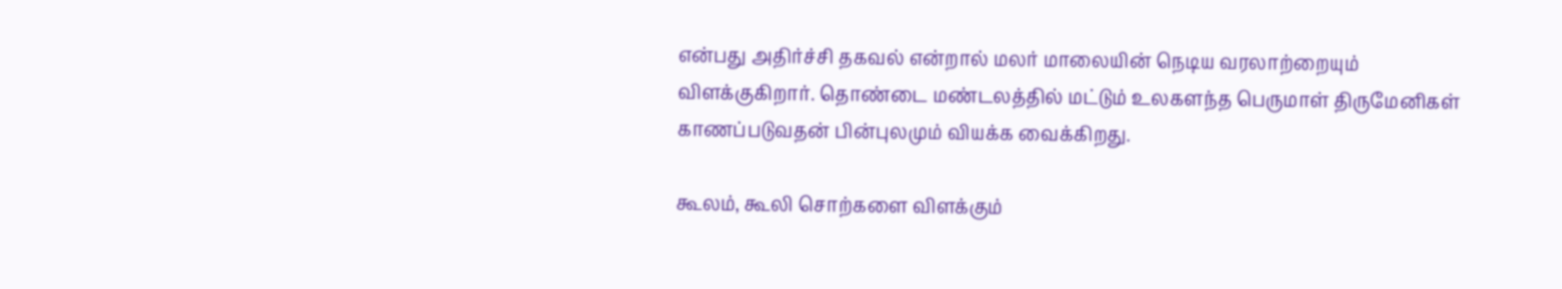என்பது அதிர்ச்சி தகவல் என்றால் மலர் மாலையின் நெடிய வரலாற்றையும் விளக்குகிறார். தொண்டை மண்டலத்தில் மட்டும் உலகளந்த பெருமாள் திருமேனிகள் காணப்படுவதன் பின்புலமும் வியக்க வைக்கிறது.

கூலம், கூலி சொற்களை விளக்கும்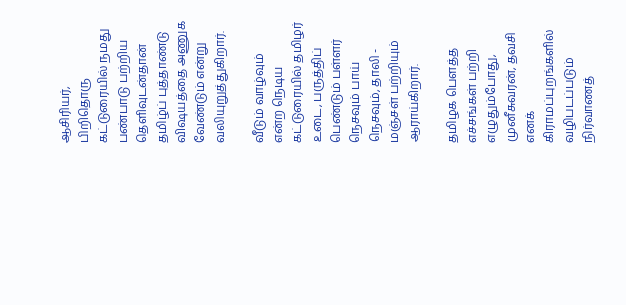ஆசிரியர், பிறிதொரு கட்டுரையில் நமது பண்பாடு பற்றிய தெளிவுடன்தான் தமிழ்ப் புத்தாண்டு விஷயத்தை அணுக வேண்டும் என்று வலியுறுத்துகிறார்.

வீடும் வாழ்வும் என்ற நெடிய கட்டுரையில் தமிழர் உடை, பருத்திப் பெண்டும் பள்ளர் நெசவும் பாய் நெசவும், தாலி - மஞ்சள் பற்றியும் ஆராய்கிறார்.

தமிழக பெளத்த எச்சங்கள் பற்றி எழுதும்போது, முனீசுவரன், தவசி எனக் கிராமப்புறங்களில் வழிபடப்படும் நிர்வாணத்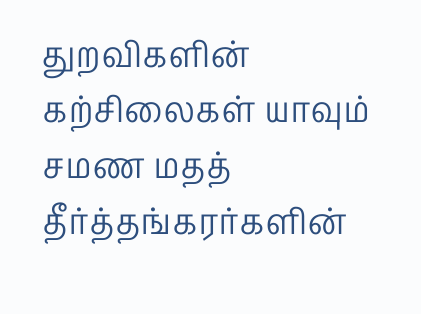துறவிகளின் கற்சிலைகள் யாவும் சமண மதத் தீர்த்தங்கரர்களின்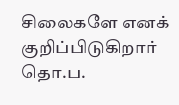சிலைகளே எனக் குறிப்பிடுகிறார் தொ.ப.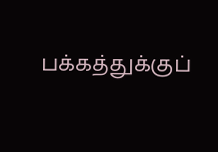பக்கத்துக்குப்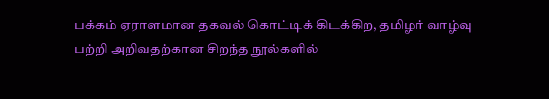பக்கம் ஏராளமான தகவல் கொட்டிக் கிடக்கிற, தமிழர் வாழ்வு பற்றி அறிவதற்கான சிறந்த நூல்களில்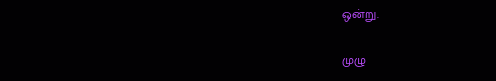ஒன்று.

முழு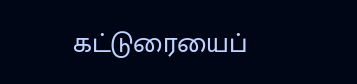கட்டுரையைப்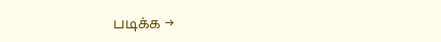படிக்க →